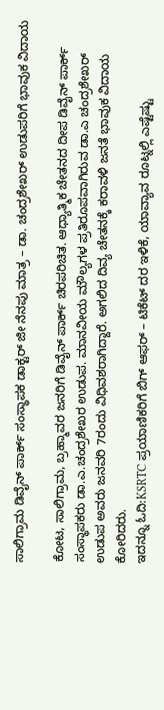ಸಾಲಿಗ್ರಾಮ ಡಿವೈನ್ ಪಾರ್ಕ್ ಸಂಸ್ಥಾಪಕ ಡಾಕ್ಟರ್ ಜೀ ನೆನಪು ಮಾತ್ರ – ಡಾ. ಚಂದ್ರಶೇಖರ್ ಉಡುಪರಿಗೆ ಭಾವುಕ ವಿದಾಯ

ಕೋಟ, ಸಾಲಿಗ್ರಾಮ, ಬ್ರಹ್ಮಾವರ ಜನರಿಗೆ ಡಿವೈನ್ ಪಾರ್ಕ್ ಚಿರಪರಿಚಿತ. ಆಧ್ಯಾತ್ಮಿಕ ಚೇತನದ ದೀಪ ಡಿವೈನ್ ಪಾರ್ಕ್ ಸಂಸ್ಥಾಪಕರು ಡಾ.ಎ.ಚಂದ್ರಶೇಖರ ಉಡುಪ. ಮಾನವೀಯ ಮೌಲ್ಯಗಳ ಪ್ರತಿರೂಪವಾಗಿರುವ ಡಾ.ಎ ಚಂದ್ರಶೇಖರ್ ಉಡುಪ ಅವರು ಜನವರಿ 7ರಂದು ವಿಧಿವಶರಾಗಿದ್ದಾರೆ. ಅಗಲಿದ ದಿವ್ಯ ಚೇತನಕ್ಕೆ ಕರಾವಳಿ ಜನತೆ ಭಾವುಕ ವಿದಾಯ ಕೋರಿದರು.
ಇದನ್ನೂ ಓದಿ:KSRTC ಪ್ರಯಾಣಿಕರಿಗೆ ಬಿಗ್ ಆಫರ್ – ಟಿಕೆಟ್ ದರ ಇಳಿಕೆ, ಯಾವ್ಯಾವ ರೂಟ್ನಲ್ಲಿ ಎಷ್ಟೆಷ್ಟು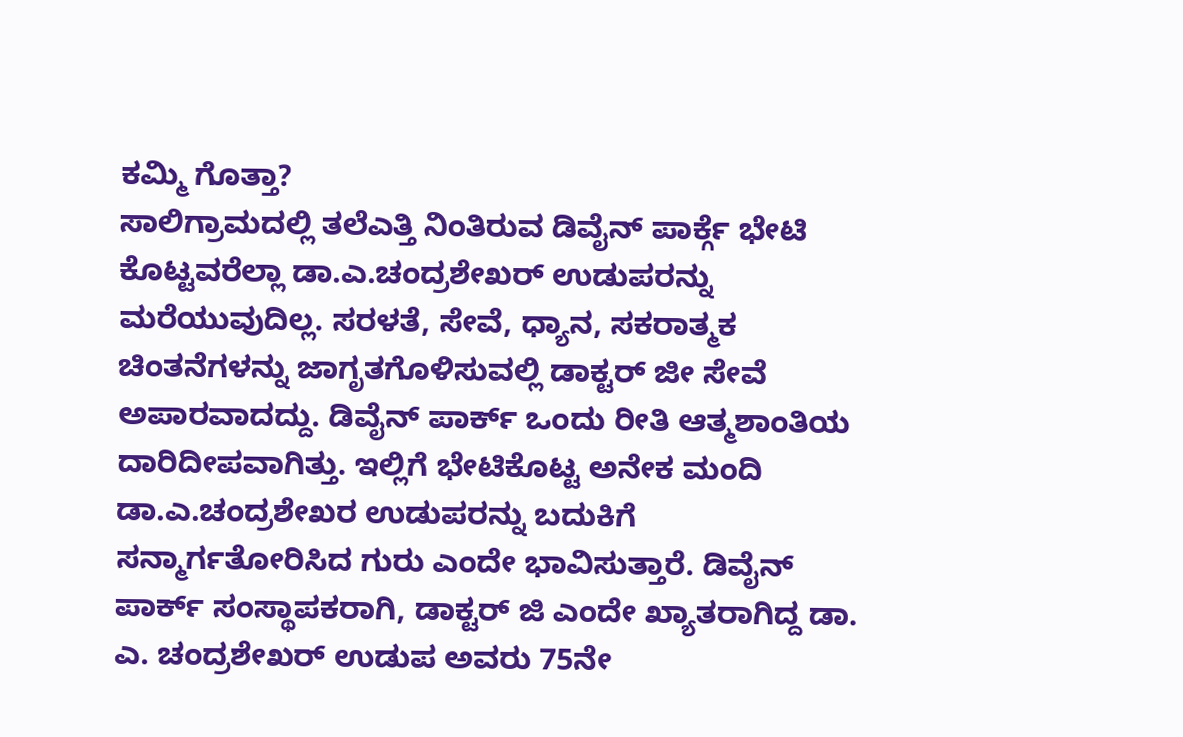ಕಮ್ಮಿ ಗೊತ್ತಾ?
ಸಾಲಿಗ್ರಾಮದಲ್ಲಿ ತಲೆಎತ್ತಿ ನಿಂತಿರುವ ಡಿವೈನ್ ಪಾರ್ಕ್ಗೆ ಭೇಟಿ ಕೊಟ್ಟವರೆಲ್ಲಾ ಡಾ.ಎ.ಚಂದ್ರಶೇಖರ್ ಉಡುಪರನ್ನು ಮರೆಯುವುದಿಲ್ಲ. ಸರಳತೆ, ಸೇವೆ, ಧ್ಯಾನ, ಸಕರಾತ್ಮಕ ಚಿಂತನೆಗಳನ್ನು ಜಾಗೃತಗೊಳಿಸುವಲ್ಲಿ ಡಾಕ್ಟರ್ ಜೀ ಸೇವೆ ಅಪಾರವಾದದ್ದು. ಡಿವೈನ್ ಪಾರ್ಕ್ ಒಂದು ರೀತಿ ಆತ್ಮಶಾಂತಿಯ ದಾರಿದೀಪವಾಗಿತ್ತು. ಇಲ್ಲಿಗೆ ಭೇಟಿಕೊಟ್ಟ ಅನೇಕ ಮಂದಿ ಡಾ.ಎ.ಚಂದ್ರಶೇಖರ ಉಡುಪರನ್ನು ಬದುಕಿಗೆ ಸನ್ಮಾರ್ಗತೋರಿಸಿದ ಗುರು ಎಂದೇ ಭಾವಿಸುತ್ತಾರೆ. ಡಿವೈನ್ ಪಾರ್ಕ್ ಸಂಸ್ಥಾಪಕರಾಗಿ, ಡಾಕ್ಟರ್ ಜಿ ಎಂದೇ ಖ್ಯಾತರಾಗಿದ್ದ ಡಾ. ಎ. ಚಂದ್ರಶೇಖರ್ ಉಡುಪ ಅವರು 75ನೇ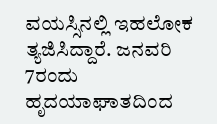ವಯಸ್ಸಿನಲ್ಲಿ ಇಹಲೋಕ ತ್ಯಜಿಸಿದ್ದಾರೆ. ಜನವರಿ 7ರಂದು ಹೃದಯಾಘಾತದಿಂದ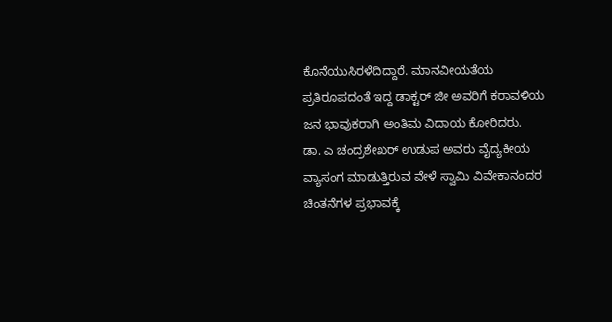ಕೊನೆಯುಸಿರಳೆದಿದ್ದಾರೆ. ಮಾನವೀಯತೆಯ ಪ್ರತಿರೂಪದಂತೆ ಇದ್ದ ಡಾಕ್ಟರ್ ಜೀ ಅವರಿಗೆ ಕರಾವಳಿಯ ಜನ ಭಾವುಕರಾಗಿ ಅಂತಿಮ ವಿದಾಯ ಕೋರಿದರು.
ಡಾ. ಎ ಚಂದ್ರಶೇಖರ್ ಉಡುಪ ಅವರು ವೈದ್ಯಕೀಯ ವ್ಯಾಸಂಗ ಮಾಡುತ್ತಿರುವ ವೇಳೆ ಸ್ವಾಮಿ ವಿವೇಕಾನಂದರ ಚಿಂತನೆಗಳ ಪ್ರಭಾವಕ್ಕೆ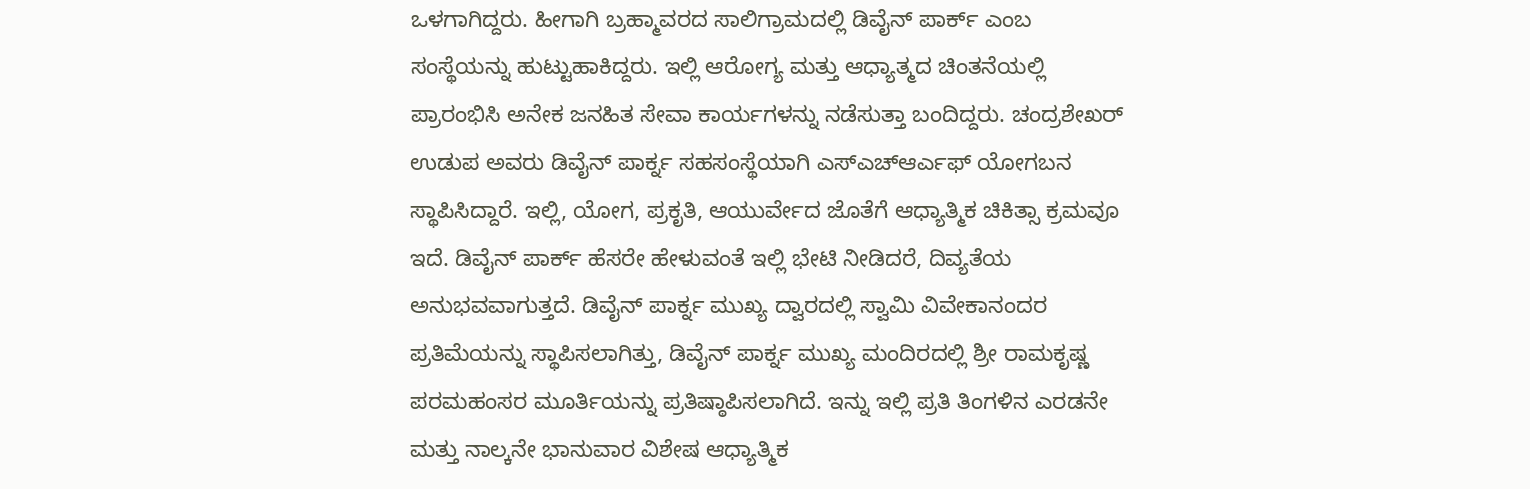ಒಳಗಾಗಿದ್ದರು. ಹೀಗಾಗಿ ಬ್ರಹ್ಮಾವರದ ಸಾಲಿಗ್ರಾಮದಲ್ಲಿ ಡಿವೈನ್ ಪಾರ್ಕ್ ಎಂಬ ಸಂಸ್ಥೆಯನ್ನು ಹುಟ್ಟುಹಾಕಿದ್ದರು. ಇಲ್ಲಿ ಆರೋಗ್ಯ ಮತ್ತು ಆಧ್ಯಾತ್ಮದ ಚಿಂತನೆಯಲ್ಲಿ ಪ್ರಾರಂಭಿಸಿ ಅನೇಕ ಜನಹಿತ ಸೇವಾ ಕಾರ್ಯಗಳನ್ನು ನಡೆಸುತ್ತಾ ಬಂದಿದ್ದರು. ಚಂದ್ರಶೇಖರ್ ಉಡುಪ ಅವರು ಡಿವೈನ್ ಪಾರ್ಕ್ನ ಸಹಸಂಸ್ಥೆಯಾಗಿ ಎಸ್ಎಚ್ಆರ್ಎಫ್ ಯೋಗಬನ ಸ್ಥಾಪಿಸಿದ್ದಾರೆ. ಇಲ್ಲಿ, ಯೋಗ, ಪ್ರಕೃತಿ, ಆಯುರ್ವೇದ ಜೊತೆಗೆ ಆಧ್ಯಾತ್ಮಿಕ ಚಿಕಿತ್ಸಾ ಕ್ರಮವೂ ಇದೆ. ಡಿವೈನ್ ಪಾರ್ಕ್ ಹೆಸರೇ ಹೇಳುವಂತೆ ಇಲ್ಲಿ ಭೇಟಿ ನೀಡಿದರೆ, ದಿವ್ಯತೆಯ ಅನುಭವವಾಗುತ್ತದೆ. ಡಿವೈನ್ ಪಾರ್ಕ್ನ ಮುಖ್ಯ ದ್ವಾರದಲ್ಲಿ ಸ್ವಾಮಿ ವಿವೇಕಾನಂದರ ಪ್ರತಿಮೆಯನ್ನು ಸ್ಥಾಪಿಸಲಾಗಿತ್ತು, ಡಿವೈನ್ ಪಾರ್ಕ್ನ ಮುಖ್ಯ ಮಂದಿರದಲ್ಲಿ ಶ್ರೀ ರಾಮಕೃಷ್ಣ ಪರಮಹಂಸರ ಮೂರ್ತಿಯನ್ನು ಪ್ರತಿಷ್ಠಾಪಿಸಲಾಗಿದೆ. ಇನ್ನು ಇಲ್ಲಿ ಪ್ರತಿ ತಿಂಗಳಿನ ಎರಡನೇ ಮತ್ತು ನಾಲ್ಕನೇ ಭಾನುವಾರ ವಿಶೇಷ ಆಧ್ಯಾತ್ಮಿಕ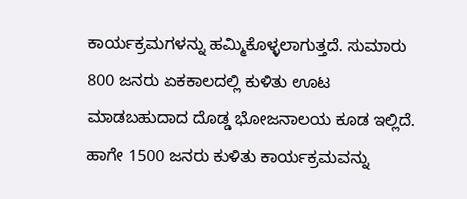ಕಾರ್ಯಕ್ರಮಗಳನ್ನು ಹಮ್ಮಿಕೊಳ್ಳಲಾಗುತ್ತದೆ. ಸುಮಾರು 800 ಜನರು ಏಕಕಾಲದಲ್ಲಿ ಕುಳಿತು ಊಟ ಮಾಡಬಹುದಾದ ದೊಡ್ಡ ಭೋಜನಾಲಯ ಕೂಡ ಇಲ್ಲಿದೆ. ಹಾಗೇ 1500 ಜನರು ಕುಳಿತು ಕಾರ್ಯಕ್ರಮವನ್ನು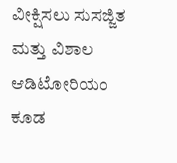ವೀಕ್ಷಿಸಲು ಸುಸಜ್ಜಿತ ಮತ್ತು ವಿಶಾಲ ಆಡಿಟೋರಿಯಂ ಕೂಡ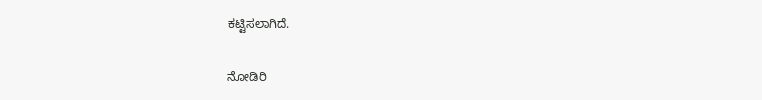ಕಟ್ಟಿಸಲಾಗಿದೆ.

ನೋಡಿರಿ